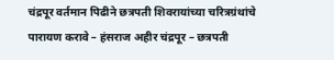चंद्रपूर वर्तमान पिढीने छत्रपती शिवरायांच्या चरित्रग्रंथांचे पारायण करावे – हंसराज अहीर चंद्रपूर – छत्रपती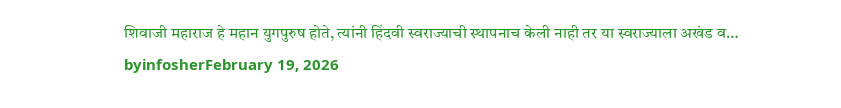शिवाजी महाराज हे महान युगपुरुष होते, त्यांनी हिंदवी स्वराज्याची स्थापनाच केली नाही तर या स्वराज्याला अखंड व… byinfosherFebruary 19, 2026